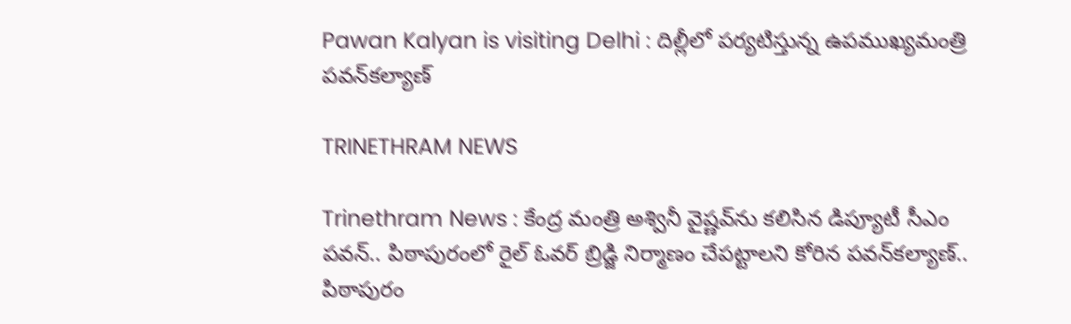Pawan Kalyan is visiting Delhi : దిల్లీలో పర్యటిస్తున్న ఉపముఖ్యమంత్రి పవన్‌కల్యాణ్

TRINETHRAM NEWS

Trinethram News : కేంద్ర మంత్రి అశ్వినీ వైష్ణవ్‌ను కలిసిన డిప్యూటీ సీఎం పవన్.. పిఠాపురంలో రైల్ ఓవర్ బ్రిడ్జి నిర్మాణం చేపట్టాలని కోరిన పవన్‌కల్యాణ్.. పిఠాపురం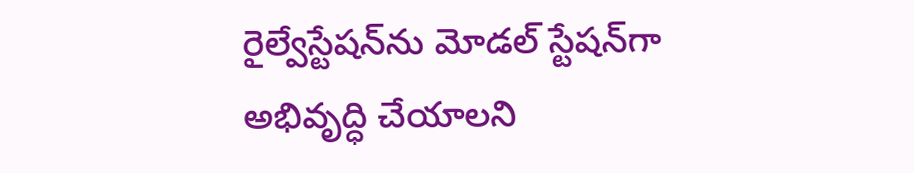రైల్వేస్టేషన్‌ను మోడల్ స్టేషన్‌గా అభివృద్ధి చేయాలని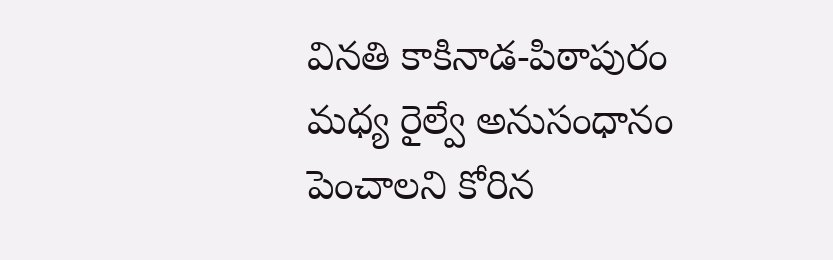వినతి కాకినాడ-పిఠాపురం మధ్య రైల్వే అనుసంధానం పెంచాలని కోరిన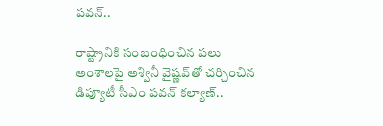పవన్..

రాష్ట్రానికి సంబంధించిన పలు అంశాలపై అశ్వినీ వైష్ణవ్‌తో చర్చించిన డిప్యూటీ సీఎం పవన్ కల్యాణ్..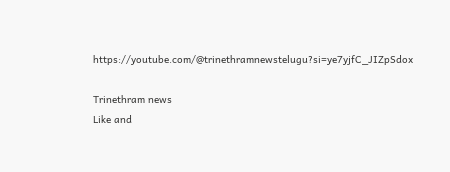https://youtube.com/@trinethramnewstelugu?si=ye7yjfC_JIZpSdox

Trinethram news
Like and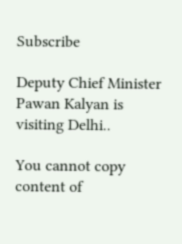Subscribe

Deputy Chief Minister Pawan Kalyan is visiting Delhi..

You cannot copy content of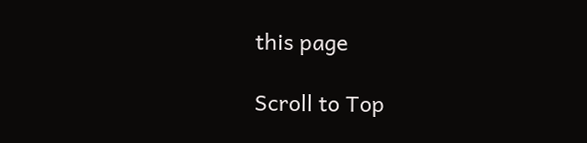this page

Scroll to Top